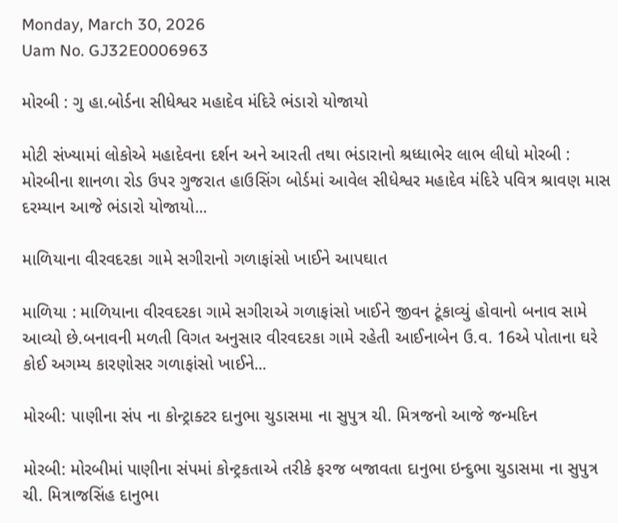Monday, March 30, 2026
Uam No. GJ32E0006963

મોરબી : ગુ હા.બોર્ડના સીધેશ્વર મહાદેવ મંદિરે ભંડારો યોજાયો

મોટી સંખ્યામાં લોકોએ મહાદેવના દર્શન અને આરતી તથા ભંડારાનો શ્રધ્ધાભેર લાભ લીધો મોરબી : મોરબીના શાનળા રોડ ઉપર ગુજરાત હાઉસિંગ બોર્ડમાં આવેલ સીધેશ્વર મહાદેવ મંદિરે પવિત્ર શ્રાવણ માસ દરમ્યાન આજે ભંડારો યોજાયો...

માળિયાના વીરવદરકા ગામે સગીરાનો ગળાફાંસો ખાઈને આપઘાત

માળિયા : માળિયાના વીરવદરકા ગામે સગીરાએ ગળાફાંસો ખાઈને જીવન ટૂંકાવ્યું હોવાનો બનાવ સામે આવ્યો છે.બનાવની મળતી વિગત અનુસાર વીરવદરકા ગામે રહેતી આઈનાબેન ઉ.વ. 16એ પોતાના ઘરે કોઈ અગમ્ય કારણોસર ગળાફાંસો ખાઈને...

મોરબી: પાણીના સંપ ના કોન્ટ્રાક્ટર દાનુભા ચુડાસમા ના સુપુત્ર ચી. મિત્રજનો આજે જન્મદિન

મોરબી: મોરબીમાં પાણીના સંપમાં કોન્ટ્રકતાએ તરીકે ફરજ બજાવતા દાનુભા ઇન્દુભા ચુડાસમા ના સુપુત્ર ચી. મિત્રાજસિંહ દાનુભા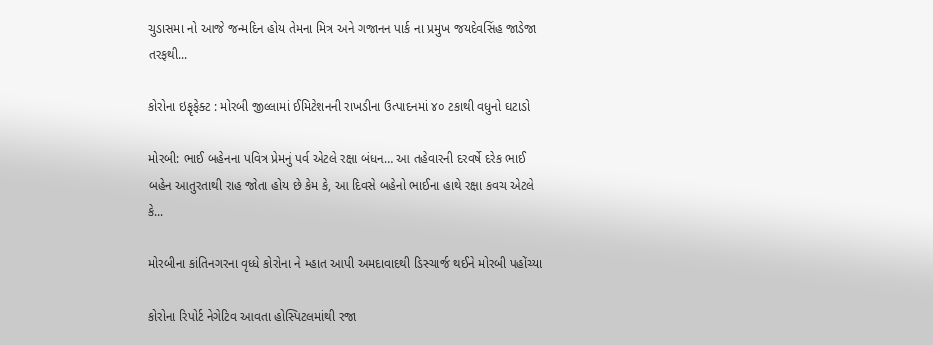ચુડાસમા નો આજે જન્મદિન હોય તેમના મિત્ર અને ગજાનન પાર્ક ના પ્રમુખ જયદેવસિંહ જાડેજા તરફથી...

કોરોના ઇફૃફેક્ટ : મોરબી જીલ્લામાં ઈમિટેશનની રાખડીના ઉત્પાદનમાં ૪૦ ટકાથી વધુનો ઘટાડો

મોરબી: ભાઈ બહેનના પવિત્ર પ્રેમનું પર્વ એટલે રક્ષા બંધન… આ તહેવારની દરવર્ષે દરેક ભાઈ બહેન આતુરતાથી રાહ જોતા હોય છે કેમ કે, આ દિવસે બહેનો ભાઈના હાથે રક્ષા કવચ એટલે કે...

મોરબીના કાંતિનગરના વૃધ્ધે કોરોના ને મ્હાત આપી અમદાવાદથી ડિસ્ચાર્જ થઈને મોરબી પહોંચ્યા

કોરોના રિપોર્ટ નેગેટિવ આવતા હોસ્પિટલમાંથી રજા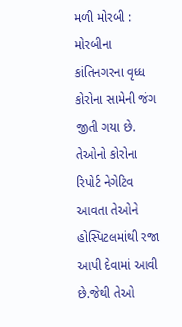મળી મોરબી : મોરબીના કાંતિનગરના વૃધ્ધ કોરોના સામેની જંગ જીતી ગયા છે. તેઓનો કોરોના રિપોર્ટ નેગેટિવ આવતા તેઓને હોસ્પિટલમાંથી રજા આપી દેવામાં આવી છે.જેથી તેઓ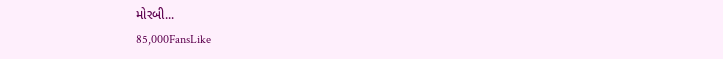મોરબી...
85,000FansLike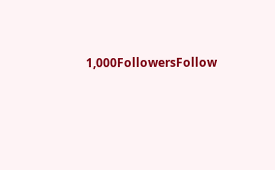1,000FollowersFollow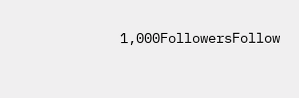1,000FollowersFollow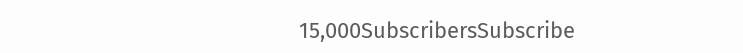15,000SubscribersSubscribe